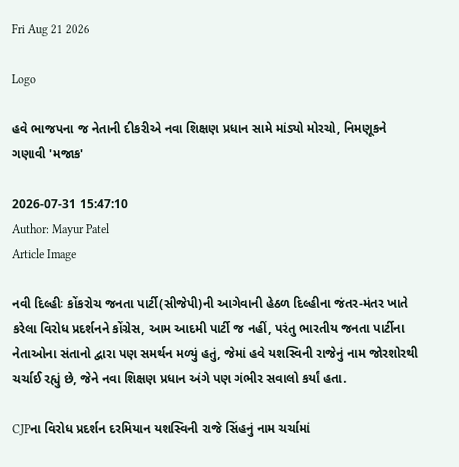Fri Aug 21 2026

Logo

હવે ભાજપના જ નેતાની દીકરીએ નવા શિક્ષણ પ્રધાન સામે માંડ્યો મોરચો, નિમણૂકને ગણાવી 'મજાક'

2026-07-31 15:47:10
Author: Mayur Patel
Article Image

નવી દિલ્હીઃ કોંકરોચ જનતા પાર્ટી(સીજેપી)ની આગેવાની હેઠળ દિલ્હીના જંતર-મંતર ખાતે કરેલા વિરોધ પ્રદર્શનને કોંગ્રેસ, આમ આદમી પાર્ટી જ નહીં, પરંતુ ભારતીય જનતા પાર્ટીના નેતાઓના સંતાનો દ્વારા પણ સમર્થન મળ્યું હતું, જેમાં હવે યશસ્વિની રાજેનું નામ જોરશોરથી ચર્ચાઈ રહ્યું છે, જેને નવા શિક્ષણ પ્રધાન અંગે પણ ગંભીર સવાલો કર્યાં હતા.

CJPના વિરોધ પ્રદર્શન દરમિયાન યશસ્વિની રાજે સિંહનું નામ ચર્ચામાં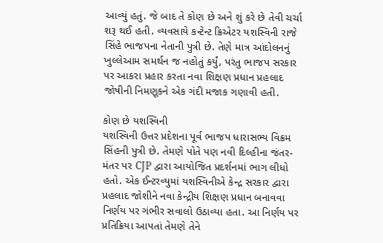આવ્યું હતું. જે બાદ તે કોણ છે અને શું કરે છે તેવી ચર્ચા શરૂ થઈ હતી. વ્યવસાયે કન્ટેન્ટ ક્રિએટર યશસ્વિની રાજે સિંહે ભાજપના નેતાની પુત્રી છે. તેણે માત્ર આંદોલનનું ખુલ્લેઆમ સમર્થન જ નહોતું કર્યું, પરંતુ ભાજપ સરકાર પર આકરા પ્રહાર કરતા નવા શિક્ષણ પ્રધાન પ્રહલાદ જોષીની નિમણૂકને એક ગંદી મજાક ગણાવી હતી.

કોણ છે યશસ્વિની
યશસ્વિની ઉત્તર પ્રદેશના પૂર્વ ભાજપ ધારાસભ્ય વિક્રમ સિંહની પુત્રી છે. તેમણે પોતે પણ નવી દિલ્હીના જંતર-મંતર પર CJP દ્વારા આયોજિત પ્રદર્શનમાં ભાગ લીધો હતો. એક ઈન્ટરવ્યુમાં યશસ્વિનીએ કેન્દ્ર સરકાર દ્વારા પ્રહલાદ જોશીને નવા કેન્દ્રીય શિક્ષણ પ્રધાન બનાવવા નિર્ણય પર ગંભીર સવાલો ઉઠાવ્યા હતા. આ નિર્ણય પર પ્રતિક્રિયા આપતાં તેમણે તેને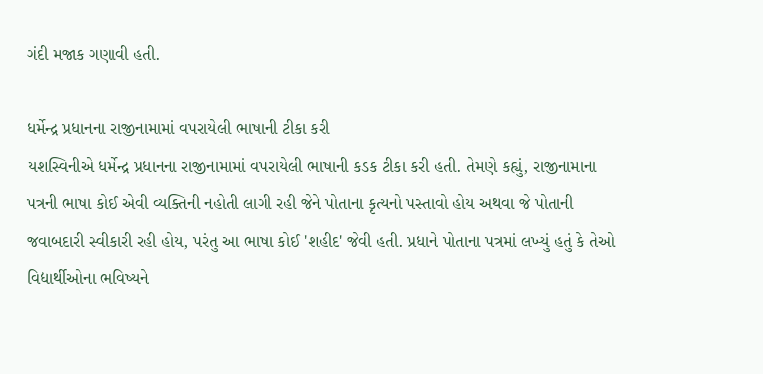ગંદી મજાક ગણાવી હતી.

ધર્મેન્દ્ર પ્રધાનના રાજીનામામાં વપરાયેલી ભાષાની ટીકા કરી
યશસ્વિનીએ ધર્મેન્દ્ર પ્રધાનના રાજીનામામાં વપરાયેલી ભાષાની કડક ટીકા કરી હતી. તેમણે કહ્યું, રાજીનામાના પત્રની ભાષા કોઈ એવી વ્યક્તિની નહોતી લાગી રહી જેને પોતાના કૃત્યનો પસ્તાવો હોય અથવા જે પોતાની જવાબદારી સ્વીકારી રહી હોય, પરંતુ આ ભાષા કોઈ 'શહીદ' જેવી હતી. પ્રધાને પોતાના પત્રમાં લખ્યું હતું કે તેઓ વિદ્યાર્થીઓના ભવિષ્યને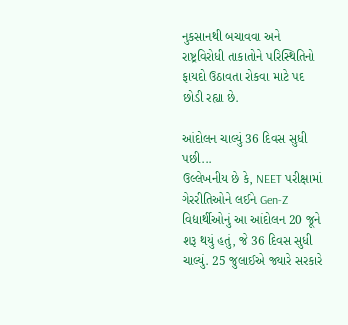નુકસાનથી બચાવવા અને રાષ્ટ્રવિરોધી તાકાતોને પરિસ્થિતિનો ફાયદો ઉઠાવતા રોકવા માટે પદ છોડી રહ્યા છે.

આંદોલન ચાલ્યું 36 દિવસ સુધી પછી...
ઉલ્લેખનીય છે કે, NEET પરીક્ષામાં ગેરરીતિઓને લઈને Gen-Z વિદ્યાર્થીઓનું આ આંદોલન 20 જૂને શરૂ થયું હતું, જે 36 દિવસ સુધી ચાલ્યું. 25 જુલાઈએ જ્યારે સરકારે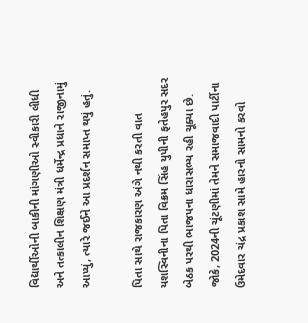વિદ્યાર્થીઓની બાકીની માંગણીઓ સ્વીકારી લીધી અને તત્કાલીન શિક્ષણ મંત્રી ધર્મેન્દ્ર પ્રધાને રાજીનામું આપ્યું, ત્યારે જઈને આ પ્રદર્શન સમાપ્ત થયું હતું.

પિતા સાથે રાજકારણ અંગે નથી કરતી વાત
યશસ્વિનીના પિતા વિક્રમ સિંહ યુપીની ફતેહપુર સદર બેઠક પરથી ભાજપના ધારાસભ્ય રહી ચૂક્યા છે. જોકે, 2024ની ચૂંટણીમાં તેમને સમાજવાદી પાર્ટીના ઉમેદવાર ચંદ્ર પ્રકાશ સામે હારનો સામનો કરવો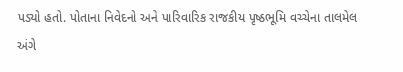પડ્યો હતો. પોતાના નિવેદનો અને પારિવારિક રાજકીય પૃષ્ઠભૂમિ વચ્ચેના તાલમેલ અંગે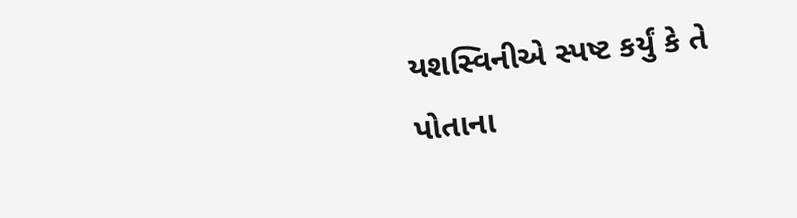યશસ્વિનીએ સ્પષ્ટ કર્યું કે તે પોતાના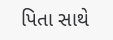પિતા સાથે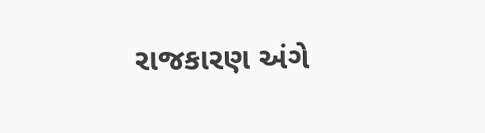રાજકારણ અંગે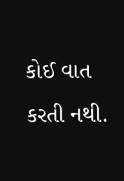કોઈ વાત કરતી નથી.